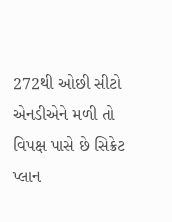272થી ઓછી સીટો એનડીએને મળી તો વિપક્ષ પાસે છે સિક્રેટ પ્લાન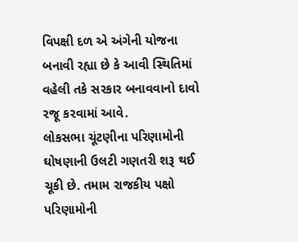વિપક્ષી દળ એ અંગેની યોજના બનાવી રહ્યા છે કે આવી સ્થિતિમાં વહેલી તકે સરકાર બનાવવાનો દાવો રજૂ કરવામાં આવે.
લોકસભા ચૂંટણીના પરિણામોની ઘોષણાની ઉલટી ગણતરી શરૂ થઈ ચૂકી છે. તમામ રાજકીય પક્ષો પરિણામોની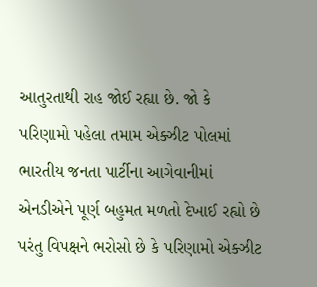આતુરતાથી રાહ જોઈ રહ્યા છે. જો કે પરિણામો પહેલા તમામ એક્ઝીટ પોલમાં ભારતીય જનતા પાર્ટીના આગેવાનીમાં એનડીએને પૂર્ણ બહુમત મળતો દેખાઈ રહ્યો છે પરંતુ વિપક્ષને ભરોસો છે કે પરિણામો એક્ઝીટ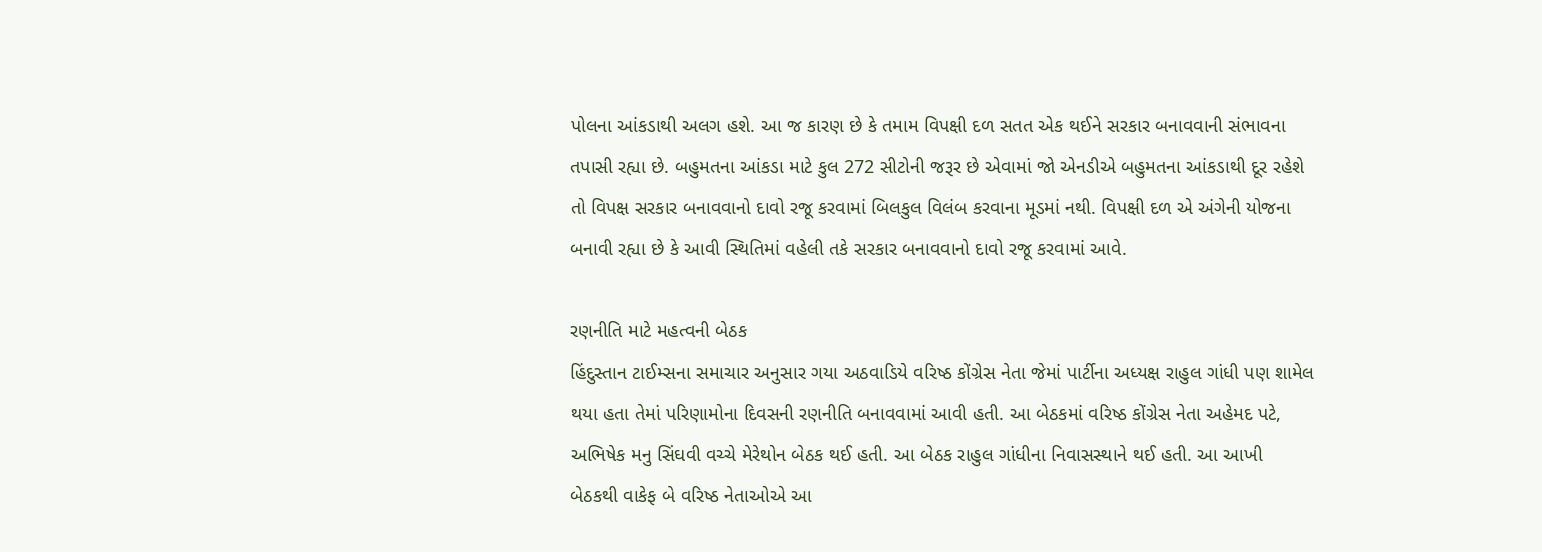પોલના આંકડાથી અલગ હશે. આ જ કારણ છે કે તમામ વિપક્ષી દળ સતત એક થઈને સરકાર બનાવવાની સંભાવના તપાસી રહ્યા છે. બહુમતના આંકડા માટે કુલ 272 સીટોની જરૂર છે એવામાં જો એનડીએ બહુમતના આંકડાથી દૂર રહેશે તો વિપક્ષ સરકાર બનાવવાનો દાવો રજૂ કરવામાં બિલકુલ વિલંબ કરવાના મૂડમાં નથી. વિપક્ષી દળ એ અંગેની યોજના બનાવી રહ્યા છે કે આવી સ્થિતિમાં વહેલી તકે સરકાર બનાવવાનો દાવો રજૂ કરવામાં આવે.

રણનીતિ માટે મહત્વની બેઠક
હિંદુસ્તાન ટાઈમ્સના સમાચાર અનુસાર ગયા અઠવાડિયે વરિષ્ઠ કોંગ્રેસ નેતા જેમાં પાર્ટીના અધ્યક્ષ રાહુલ ગાંધી પણ શામેલ થયા હતા તેમાં પરિણામોના દિવસની રણનીતિ બનાવવામાં આવી હતી. આ બેઠકમાં વરિષ્ઠ કોંગ્રેસ નેતા અહેમદ પટે, અભિષેક મનુ સિંઘવી વચ્ચે મેરેથોન બેઠક થઈ હતી. આ બેઠક રાહુલ ગાંધીના નિવાસસ્થાને થઈ હતી. આ આખી બેઠકથી વાકેફ બે વરિષ્ઠ નેતાઓએ આ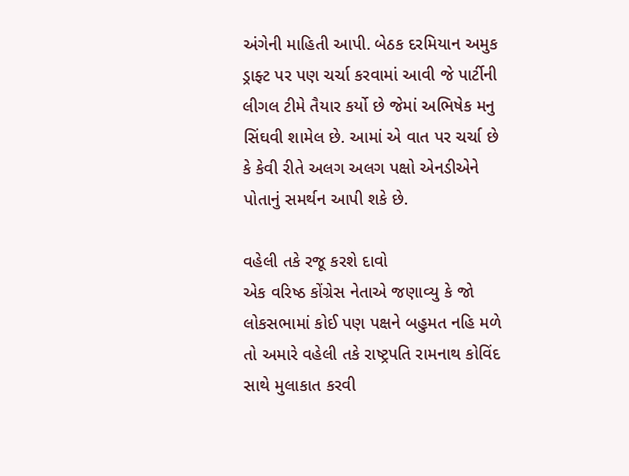અંગેની માહિતી આપી. બેઠક દરમિયાન અમુક ડ્રાફ્ટ પર પણ ચર્ચા કરવામાં આવી જે પાર્ટીની લીગલ ટીમે તૈયાર કર્યો છે જેમાં અભિષેક મનુ સિંઘવી શામેલ છે. આમાં એ વાત પર ચર્ચા છે કે કેવી રીતે અલગ અલગ પક્ષો એનડીએને પોતાનું સમર્થન આપી શકે છે.

વહેલી તકે રજૂ કરશે દાવો
એક વરિષ્ઠ કોંગ્રેસ નેતાએ જણાવ્યુ કે જો લોકસભામાં કોઈ પણ પક્ષને બહુમત નહિ મળે તો અમારે વહેલી તકે રાષ્ટ્રપતિ રામનાથ કોવિંદ સાથે મુલાકાત કરવી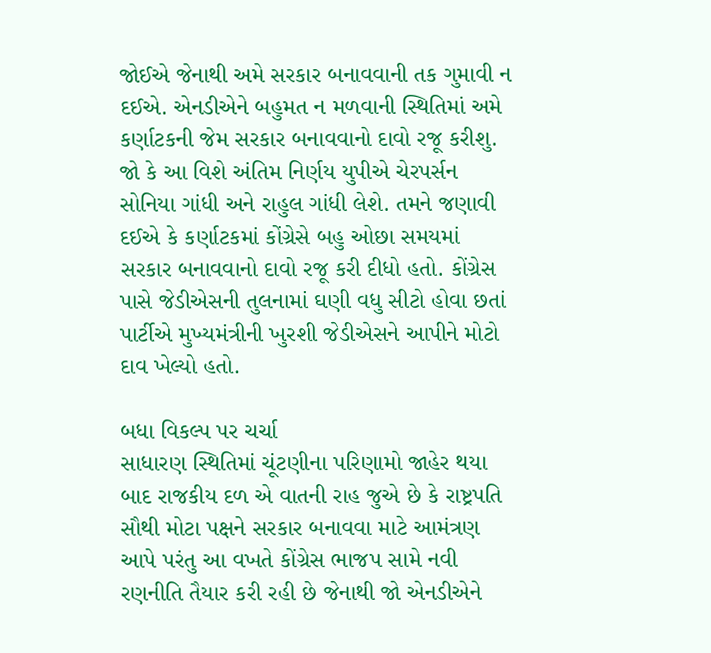જોઈએ જેનાથી અમે સરકાર બનાવવાની તક ગુમાવી ન દઈએ. એનડીએને બહુમત ન મળવાની સ્થિતિમાં અમે કર્ણાટકની જેમ સરકાર બનાવવાનો દાવો રજૂ કરીશુ. જો કે આ વિશે અંતિમ નિર્ણય યુપીએ ચેરપર્સન સોનિયા ગાંધી અને રાહુલ ગાંધી લેશે. તમને જણાવી દઈએ કે કર્ણાટકમાં કોંગ્રેસે બહુ ઓછા સમયમાં સરકાર બનાવવાનો દાવો રજૂ કરી દીધો હતો. કોંગ્રેસ પાસે જેડીએસની તુલનામાં ઘણી વધુ સીટો હોવા છતાં પાર્ટીએ મુખ્યમંત્રીની ખુરશી જેડીએસને આપીને મોટો દાવ ખેલ્યો હતો.

બધા વિકલ્પ પર ચર્ચા
સાધારણ સ્થિતિમાં ચૂંટણીના પરિણામો જાહેર થયા બાદ રાજકીય દળ એ વાતની રાહ જુએ છે કે રાષ્ટ્રપતિ સૌથી મોટા પક્ષને સરકાર બનાવવા માટે આમંત્રણ આપે પરંતુ આ વખતે કોંગ્રેસ ભાજપ સામે નવી રણનીતિ તૈયાર કરી રહી છે જેનાથી જો એનડીએને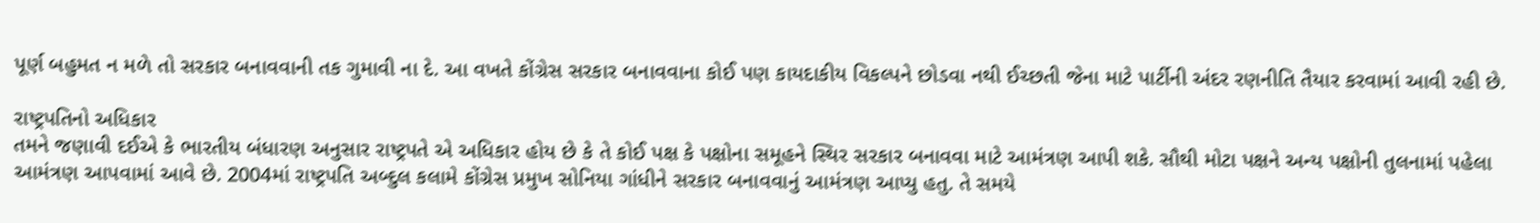પૂર્ણ બહુમત ન મળે તો સરકાર બનાવવાની તક ગુમાવી ના દે. આ વખતે કોંગ્રેસ સરકાર બનાવવાના કોઈ પણ કાયદાકીય વિકલ્પને છોડવા નથી ઈચ્છતી જેના માટે પાર્ટીની અંદર રણનીતિ તૈયાર કરવામાં આવી રહી છે.

રાષ્ટ્રપતિનો અધિકાર
તમને જણાવી દઈએ કે ભારતીય બંધારણ અનુસાર રાષ્ટ્રપતે એ અધિકાર હોય છે કે તે કોઈ પક્ષ કે પક્ષોના સમૂહને સ્થિર સરકાર બનાવવા માટે આમંત્રણ આપી શકે. સૌથી મોટા પક્ષને અન્ય પક્ષોની તુલનામાં પહેલા આમંત્રણ આપવામાં આવે છે. 2004માં રાષ્ટ્રપતિ અબ્દુલ કલામે કોંગ્રેસ પ્રમુખ સોનિયા ગાંધીને સરકાર બનાવવાનું આમંત્રણ આપ્યુ હતુ. તે સમયે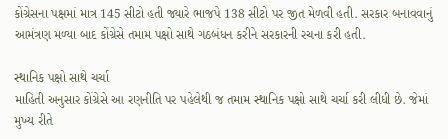કોંગ્રેસના પક્ષમાં માત્ર 145 સીટો હતી જ્યારે ભાજપે 138 સીટો પર જીત મેળવી હતી. સરકાર બનાવવાનું આમંત્રણ મળ્યા બાદ કોંગ્રેસે તમામ પક્ષો સાથે ગઠબંધન કરીને સરકારની રચના કરી હતી.

સ્થાનિક પક્ષો સાથે ચર્ચા
માહિતી અનુસાર કોંગ્રેસે આ રણનીતિ પર પહેલેથી જ તમામ સ્થાનિક પક્ષો સાથે ચર્ચા કરી લીધી છે. જેમાં મુખ્ય રીતે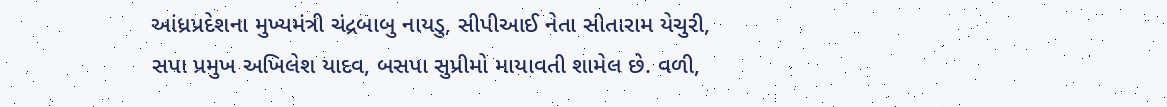આંધ્રપ્રદેશના મુખ્યમંત્રી ચંદ્રબાબુ નાયડુ, સીપીઆઈ નેતા સીતારામ યેચુરી, સપા પ્રમુખ અખિલેશ યાદવ, બસપા સુપ્રીમો માયાવતી શામેલ છે. વળી,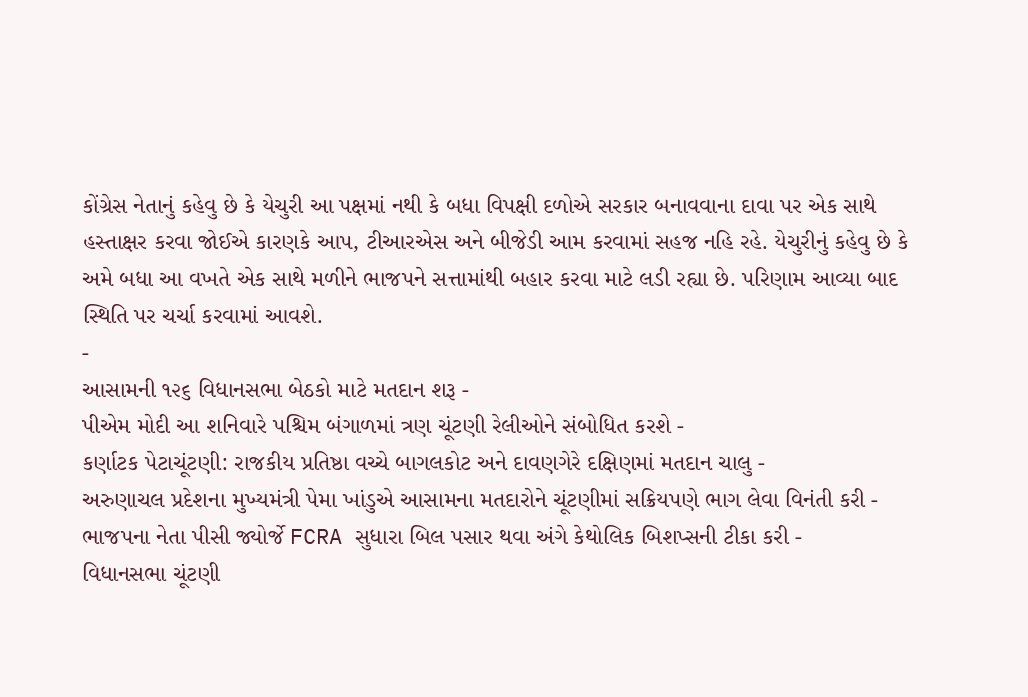કોંગ્રેસ નેતાનું કહેવુ છે કે યેચુરી આ પક્ષમાં નથી કે બધા વિપક્ષી દળોએ સરકાર બનાવવાના દાવા પર એક સાથે હસ્તાક્ષર કરવા જોઈએ કારણકે આપ, ટીઆરએસ અને બીજેડી આમ કરવામાં સહજ નહિ રહે. યેચુરીનું કહેવુ છે કે અમે બધા આ વખતે એક સાથે મળીને ભાજપને સત્તામાંથી બહાર કરવા માટે લડી રહ્યા છે. પરિણામ આવ્યા બાદ સ્થિતિ પર ચર્ચા કરવામાં આવશે.
-
આસામની ૧૨૬ વિધાનસભા બેઠકો માટે મતદાન શરૂ -
પીએમ મોદી આ શનિવારે પશ્ચિમ બંગાળમાં ત્રણ ચૂંટણી રેલીઓને સંબોધિત કરશે -
કર્ણાટક પેટાચૂંટણી: રાજકીય પ્રતિષ્ઠા વચ્ચે બાગલકોટ અને દાવણગેરે દક્ષિણમાં મતદાન ચાલુ -
અરુણાચલ પ્રદેશના મુખ્યમંત્રી પેમા ખાંડુએ આસામના મતદારોને ચૂંટણીમાં સક્રિયપણે ભાગ લેવા વિનંતી કરી -
ભાજપના નેતા પીસી જ્યોર્જે FCRA સુધારા બિલ પસાર થવા અંગે કેથોલિક બિશપ્સની ટીકા કરી -
વિધાનસભા ચૂંટણી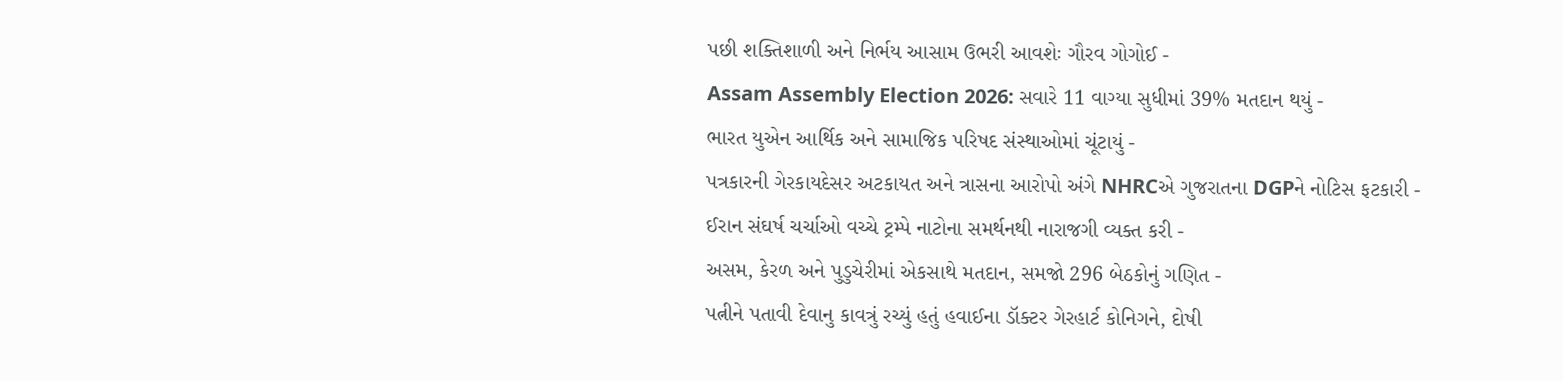પછી શક્તિશાળી અને નિર્ભય આસામ ઉભરી આવશેઃ ગૌરવ ગોગોઈ -
Assam Assembly Election 2026: સવારે 11 વાગ્યા સુધીમાં 39% મતદાન થયું -
ભારત યુએન આર્થિક અને સામાજિક પરિષદ સંસ્થાઓમાં ચૂંટાયું -
પત્રકારની ગેરકાયદેસર અટકાયત અને ત્રાસના આરોપો અંગે NHRCએ ગુજરાતના DGPને નોટિસ ફટકારી -
ઈરાન સંઘર્ષ ચર્ચાઓ વચ્ચે ટ્રમ્પે નાટોના સમર્થનથી નારાજગી વ્યક્ત કરી -
અસમ, કેરળ અને પુડુચેરીમાં એકસાથે મતદાન, સમજો 296 બેઠકોનું ગણિત -
પત્નીને પતાવી દેવાનુ કાવત્રું રચ્યું હતું હવાઈના ડૉક્ટર ગેરહાર્ટ કોનિગને, દોષી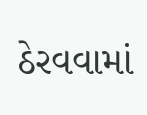ઠેરવવામાં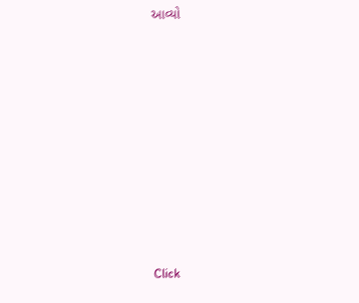આવ્યો










Click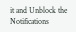it and Unblock the Notifications